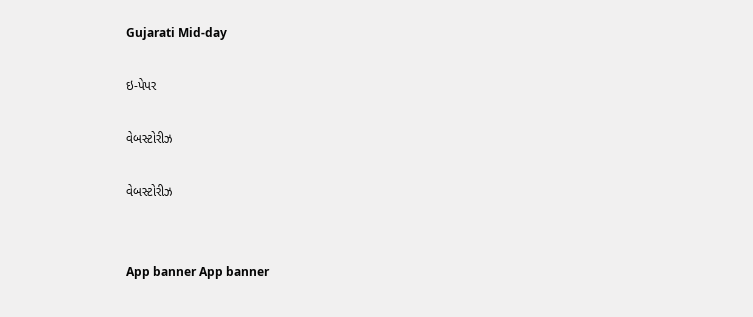Gujarati Mid-day

ઇ-પેપર

વેબસ્ટોરીઝ

વેબસ્ટોરીઝ


App banner App banner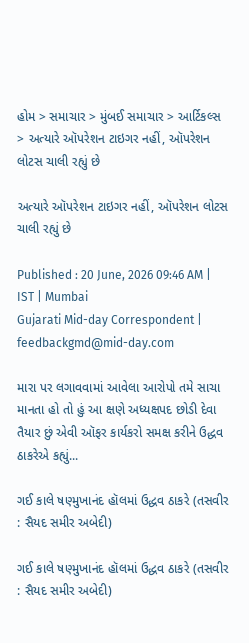હોમ > સમાચાર > મુંબઈ સમાચાર > આર્ટિકલ્સ > અત્યારે ઑપરેશન ટાઇગર નહીં, ઑપરેશન લોટસ ચાલી રહ્યું છે

અત્યારે ઑપરેશન ટાઇગર નહીં, ઑપરેશન લોટસ ચાલી રહ્યું છે

Published : 20 June, 2026 09:46 AM | IST | Mumbai
Gujarati Mid-day Correspondent | feedbackgmd@mid-day.com

મારા પર લગાવવામાં આવેલા આરોપો તમે સાચા માનતા હો તો હું આ ક્ષણે અધ્યક્ષપદ છોડી દેવા તૈયાર છું એવી ઑફર કાર્યકરો સમક્ષ કરીને ઉદ્ધવ ઠાકરેએ કહ્યું...

ગઈ કાલે ષણ્મુખાનંદ હૉલમાં ઉદ્ધવ ઠાકરે (તસવીર : સૈયદ સમીર અબેદી)

ગઈ કાલે ષણ્મુખાનંદ હૉલમાં ઉદ્ધવ ઠાકરે (તસવીર : સૈયદ સમીર અબેદી)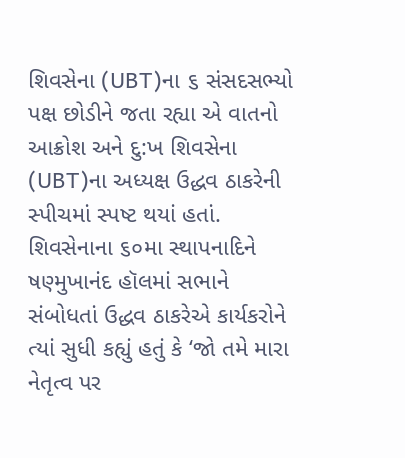શિવસેના (UBT)ના ૬ સંસદસભ્યો પક્ષ છોડીને જતા રહ્યા એ વાતનો આક્રોશ અને દુ:ખ શિવસેના (UBT)ના અધ્યક્ષ ઉદ્ધવ ઠાકરેની સ્પીચમાં સ્પષ્ટ થયાં હતાં. શિવસેનાના ૬૦મા સ્થાપનાદિને ષણ્મુખાનંદ હૉલમાં સભાને સંબોધતાં ઉદ્ધવ ઠાકરેએ કાર્યકરોને ત્યાં સુધી કહ્યું હતું કે ‘જો તમે મારા નેતૃત્વ પર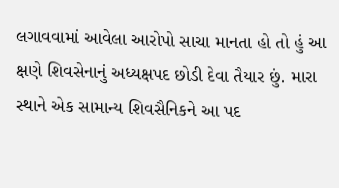લગાવવામાં આવેલા આરોપો સાચા માનતા હો તો હું આ ક્ષણે શિવસેનાનું અધ્યક્ષપદ છોડી દેવા તૈયાર છું. મારા સ્થાને એક સામાન્ય શિવસૈનિકને આ પદ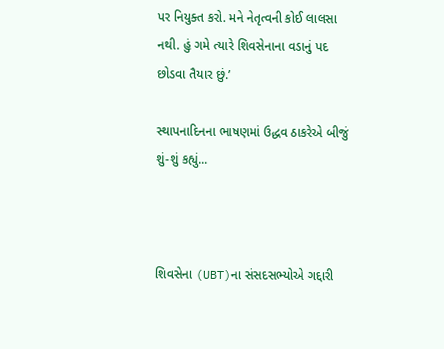પર નિયુક્ત કરો. મને નેતૃત્વની કોઈ લાલસા નથી. હું ગમે ત્યારે શિવસેનાના વડાનું પદ છોડવા તૈયાર છું.’

સ્થાપનાદિનના ભાષણમાં ઉદ્ધવ ઠાકરેએ બીજું શું-શું કહ્યું...



શિવસેના (UBT)ના સંસદસભ્યોએ ગદ્દારી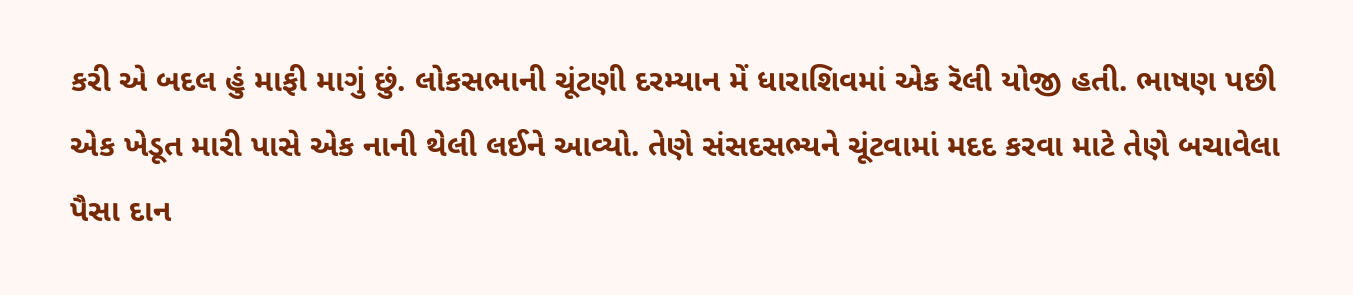કરી એ બદલ હું માફી માગું છું. લોકસભાની ચૂંટણી દરમ્યાન મેં ધારાશિવમાં એક રૅલી યોજી હતી. ભાષણ પછી એક ખેડૂત મારી પાસે એક નાની થેલી લઈને આવ્યો. તેણે સંસદસભ્યને ચૂંટવામાં મદદ કરવા માટે તેણે બચાવેલા પૈસા દાન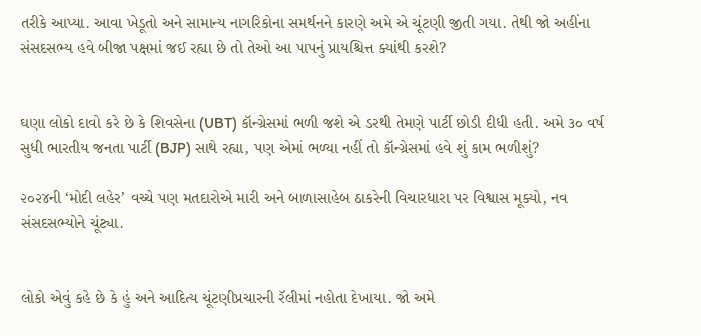તરીકે આપ્યા. આવા ખેડૂતો અને સામાન્ય નાગરિકોના સમર્થનને કારણે અમે એ ચૂંટણી જીતી ગયા. તેથી જો અહીંના સંસદસભ્ય હવે બીજા પક્ષમાં જઈ રહ્યા છે તો તેઓ આ પાપનું પ્રાયશ્ચિત્ત ક્યાંથી કરશે?


ઘણા લોકો દાવો કરે છે કે શિવસેના (UBT) કૉન્ગ્રેસમાં ભળી જશે એ ડરથી તેમણે પાર્ટી છોડી દીધી હતી. અમે ૩૦ વર્ષ સુધી ભારતીય જનતા પાર્ટી (BJP) સાથે રહ્યા, પણ એમાં ભળ્યા નહીં તો કૉન્ગ્રેસમાં હવે શું કામ ભળીશું?

૨૦૨૪ની ‘મોદી લહેર’ વચ્ચે પણ મતદારોએ મારી અને બાળાસાહેબ ઠાકરેની વિચારધારા પર વિશ્વાસ મૂક્યો, નવ સંસદસભ્યોને ચૂંટ્યા.


લોકો એવું કહે છે કે હું અને આદિત્ય ચૂંટણીપ્રચારની રૅલીમાં નહોતા દેખાયા. જો અમે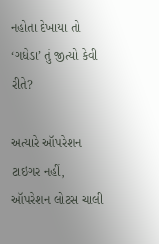નહોતા દેખાયા તો ‘ગધેડા’ તું જીત્યો કેવી રીતે?

અત્યારે ઑપરેશન ટાઇગર નહીં, ઑપરેશન લોટસ ચાલી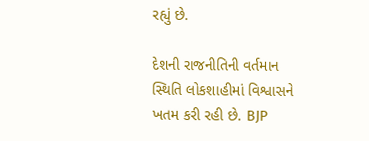રહ્યું છે.

દેશની રાજનીતિની વર્તમાન સ્થિતિ લોકશાહીમાં વિશ્વાસને ખતમ કરી રહી છે. BJP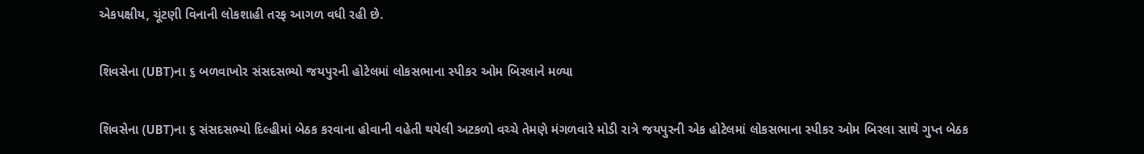એકપક્ષીય, ચૂંટણી વિનાની લોકશાહી તરફ આગળ વધી રહી છે.

શિવસેના (UBT)ના ૬ બળવાખોર સંસદસભ્યો જયપુરની હોટેલમાં લોકસભાના સ્પીકર ઓમ બિરલાને મળ્યા

શિવસેના (UBT)ના ૬ સંસદસભ્યો દિલ્હીમાં બેઠક કરવાના હોવાની વહેતી થયેલી અટકળો વચ્ચે તેમણે મંગળવારે મોડી રાત્રે જયપુરની એક હોટેલમાં લોકસભાના સ્પીકર ઓમ બિરલા સાથે ગુપ્ત બેઠક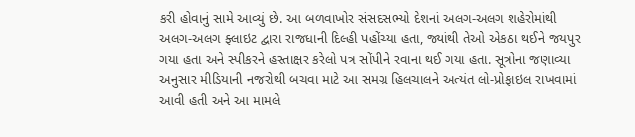કરી હોવાનું સામે આવ્યું છે. આ બળવાખોર સંસદસભ્યો દેશનાં અલગ-અલગ શહેરોમાંથી અલગ-અલગ ફ્લાઇટ દ્વારા રાજધાની દિલ્હી પહોંચ્યા હતા, જ્યાંથી તેઓ એકઠા થઈને જયપુર ગયા હતા અને સ્પીકરને હસ્તાક્ષર કરેલો પત્ર સોંપીને રવાના થઈ ગયા હતા. સૂત્રોના જણાવ્યા અનુસાર મીડિયાની નજરોથી બચવા માટે આ સમગ્ર હિલચાલને અત્યંત લો-પ્રોફાઇલ રાખવામાં આવી હતી અને આ મામલે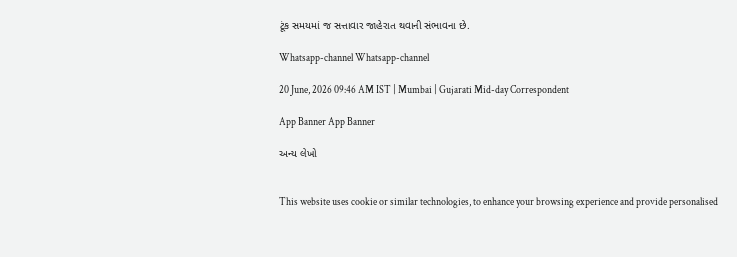ટૂંક સમયમાં જ સત્તાવાર જાહેરાત થવાની સંભાવના છે.

Whatsapp-channel Whatsapp-channel

20 June, 2026 09:46 AM IST | Mumbai | Gujarati Mid-day Correspondent

App Banner App Banner

અન્ય લેખો


This website uses cookie or similar technologies, to enhance your browsing experience and provide personalised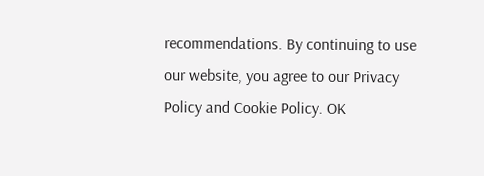recommendations. By continuing to use our website, you agree to our Privacy Policy and Cookie Policy. OK